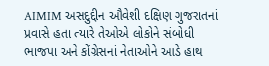AIMIM અસદુદ્દીન ઔવેશી દક્ષિણ ગુજરાતનાં પ્રવાસે હતા ત્યારે તેઓએ લોકોને સંબોધી ભાજપા અને કોંગ્રેસનાં નેતાઓને આડે હાથ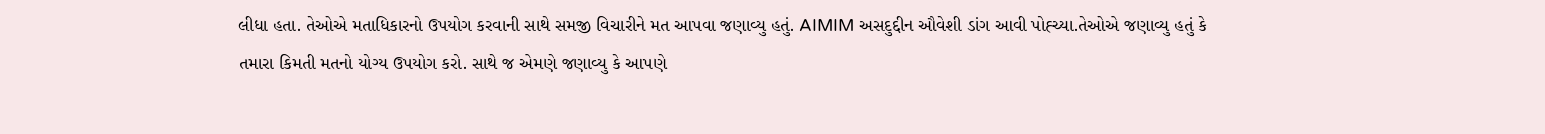લીધા હતા. તેઓએ મતાધિકારનો ઉપયોગ કરવાની સાથે સમજી વિચારીને મત આપવા જણાવ્યુ હતું. AIMIM અસદુદ્દીન ઔવેશી ડાંગ આવી પોહ્ચ્યા.તેઓએ જણાવ્યુ હતું કે તમારા કિમતી મતનો યોગ્ય ઉપયોગ કરો. સાથે જ એમણે જણાવ્યુ કે આપણે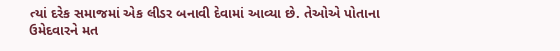ત્યાં દરેક સમાજમાં એક લીડર બનાવી દેવામાં આવ્યા છે. તેઓએ પોતાના ઉમેદવારને મત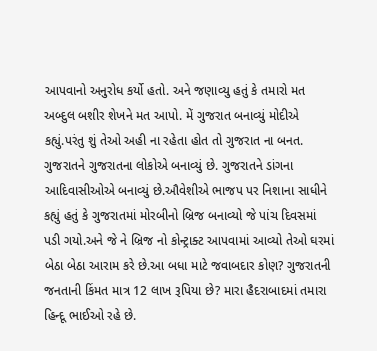આપવાનો અનુરોધ કર્યો હતો. અને જણાવ્યુ હતું કે તમારો મત અબ્દુલ બશીર શેખને મત આપો. મેં ગુજરાત બનાવ્યું મોદીએ કહ્યું.પરંતુ શું તેઓ અહી ના રહેતા હોત તો ગુજરાત ના બનત. ગુજરાતને ગુજરાતના લોકોએ બનાવ્યું છે. ગુજરાતને ડાંગના આદિવાસીઓએ બનાવ્યું છે.ઔવેશીએ ભાજપ પર નિશાના સાધીને કહ્યું હતું કે ગુજરાતમાં મોરબીનો બ્રિજ બનાવ્યો જે પાંચ દિવસમાં પડી ગયો.અને જે ને બ્રિજ નો કોન્ટ્રાક્ટ આપવામાં આવ્યો તેઓ ઘરમાં બેઠા બેઠા આરામ કરે છે.આ બધા માટે જવાબદાર કોણ? ગુજરાતની જનતાની કિંમત માત્ર 12 લાખ રૂપિયા છે? મારા હૈદરાબાદમાં તમારા હિન્દૂ ભાઈઓ રહે છે.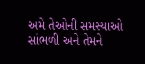અમે તેઓની સમસ્યાઓ સાંભળી અને તેમને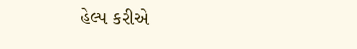હેલ્પ કરીએ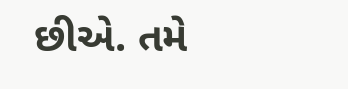છીએ. તમે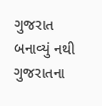ગુજરાત બનાવ્યું નથી ગુજરાતના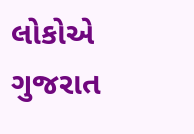લોકોએ ગુજરાત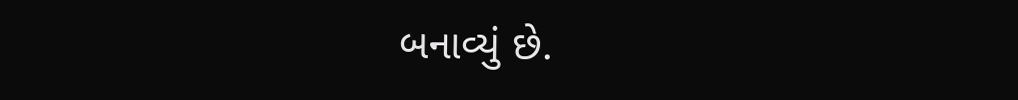બનાવ્યું છે.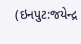(ઇનપુટ:જયેન્દ્ર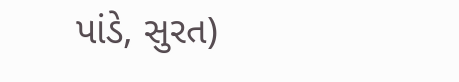પાંડે, સુરત)